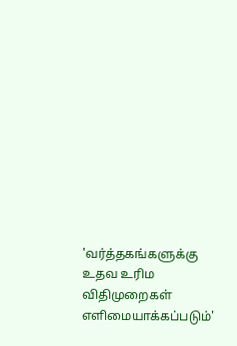'வர்த்தகங்களுக்கு உதவ உரிம விதிமுறைகள் எளிமையாக்கப்படும்'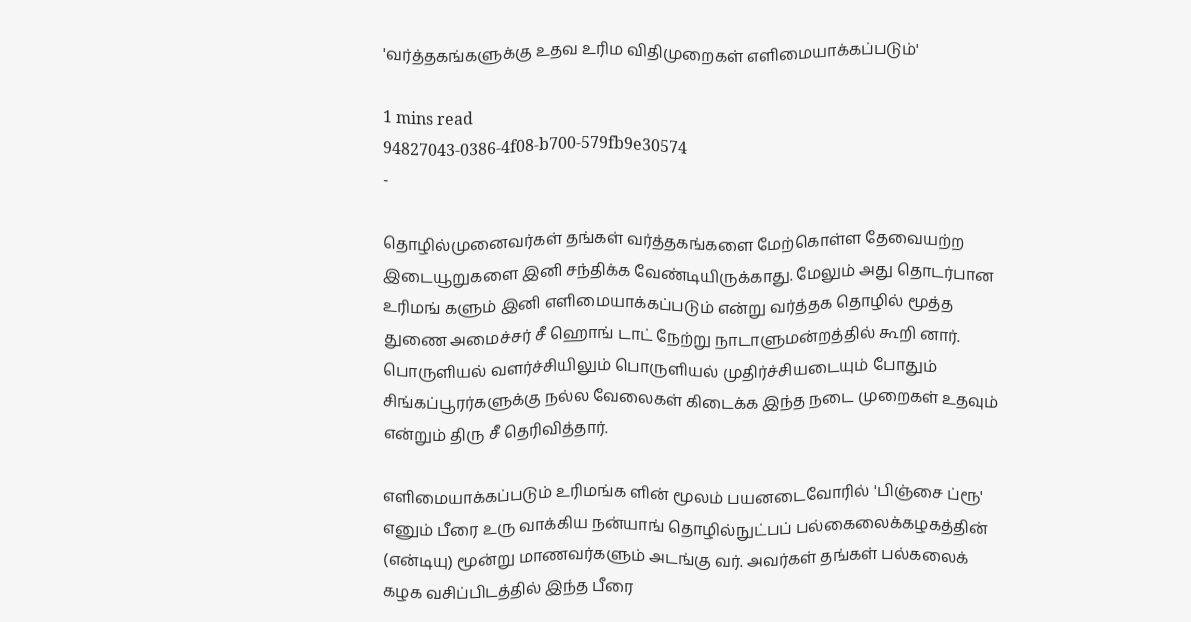'வர்த்தகங்களுக்கு உதவ உரிம விதிமுறைகள் எளிமையாக்கப்படும்'

1 mins read
94827043-0386-4f08-b700-579fb9e30574
-

தொழில்முனைவர்கள் தங்கள் வர்த்தகங்களை மேற்கொள்ள தேவையற்ற இடையூறுகளை இனி சந்திக்க வேண்டியிருக்காது. மேலும் அது தொடர்பான உரிமங் களும் இனி எளிமையாக்கப்படும் என்று வர்த்தக தொழில் மூத்த துணை அமைச்சர் சீ ஹொங் டாட் நேற்று நாடாளுமன்றத்தில் கூறி னார். பொருளியல் வளர்ச்சியிலும் பொருளியல் முதிர்ச்சியடையும் போதும் சிங்கப்பூரர்களுக்கு நல்ல வேலைகள் கிடைக்க இந்த நடை முறைகள் உதவும் என்றும் திரு சீ தெரிவித்தார்.

எளிமையாக்கப்படும் உரிமங்க ளின் மூலம் பயனடைவோரில் 'பிஞ்சை ப்ரூ' எனும் பீரை உரு வாக்கிய நன்யாங் தொழில்நுட்பப் பல்கைலைக்கழகத்தின் (என்டியு) மூன்று மாணவர்களும் அடங்கு வர். அவர்கள் தங்கள் பல்கலைக் கழக வசிப்பிடத்தில் இந்த பீரை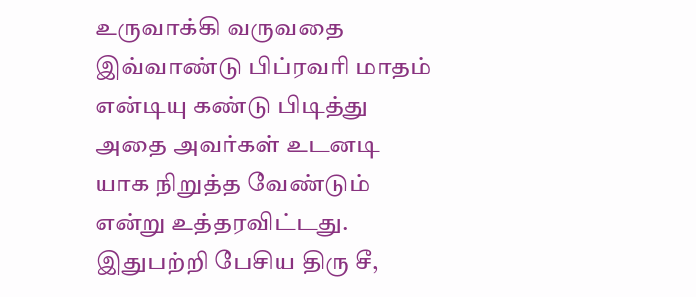உருவாக்கி வருவதை இவ்வாண்டு பிப்ரவரி மாதம் என்டியு கண்டு பிடித்து அதை அவர்கள் உடனடி யாக நிறுத்த வேண்டும் என்று உத்தரவிட்டது. இதுபற்றி பேசிய திரு சீ,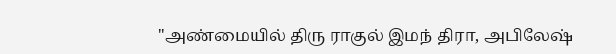"அண்மையில் திரு ராகுல் இமந் திரா, அபிலேஷ்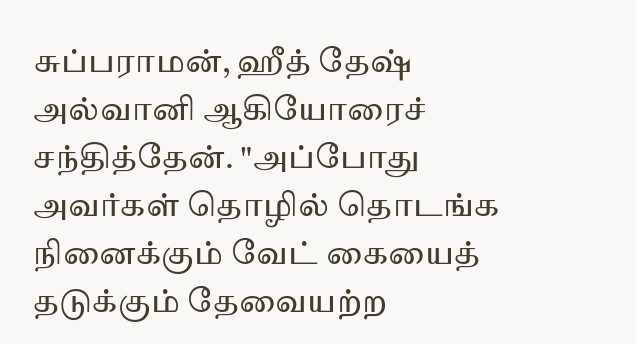சுப்பராமன், ஹீத் தேஷ் அல்வானி ஆகியோரைச் சந்தித்தேன். "அப்போது அவர்கள் தொழில் தொடங்க நினைக்கும் வேட் கையைத் தடுக்கும் தேவையற்ற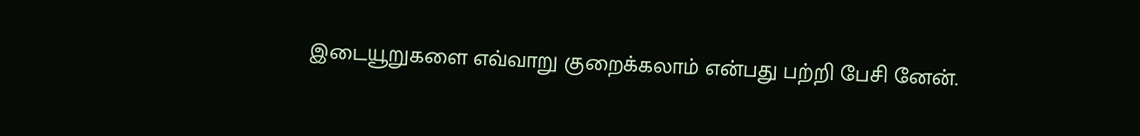இடையூறுகளை எவ்வாறு குறைக்கலாம் என்பது பற்றி பேசி னேன்.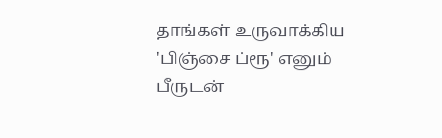தாங்கள் உருவாக்கிய 'பிஞ்சை ப்ரூ' எனும் பீருடன்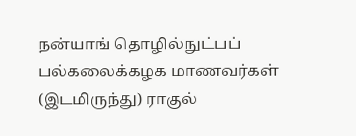நன்யாங் தொழில்நுட்பப் பல்கலைக்கழக மாணவர்கள் (இடமிருந்து) ராகுல்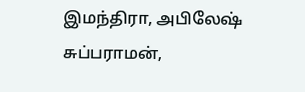இமந்திரா, அபிலேஷ் சுப்பராமன்,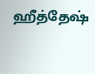ஹீத்தேஷ்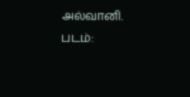அல்வானி. படம்: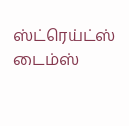ஸ்ட்ரெய்ட்ஸ் டைம்ஸ்